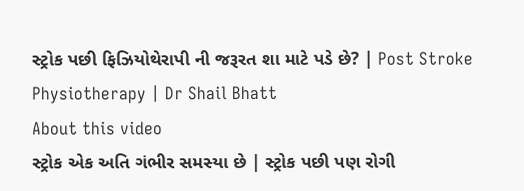સ્ટ્રોક પછી ફિઝિયોથેરાપી ની જરૂરત શા માટે પડે છે? | Post Stroke Physiotherapy | Dr Shail Bhatt
About this video
સ્ટ્રોક એક અતિ ગંભીર સમસ્યા છે | સ્ટ્રોક પછી પણ રોગી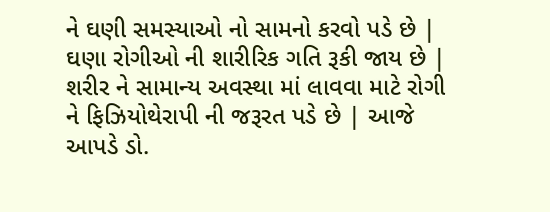ને ઘણી સમસ્યાઓ નો સામનો કરવો પડે છે | ઘણા રોગીઓ ની શારીરિક ગતિ રૂકી જાય છે | શરીર ને સામાન્ય અવસ્થા માં લાવવા માટે રોગી ને ફિઝિયોથેરાપી ની જરૂરત પડે છે | આજે આપડે ડો.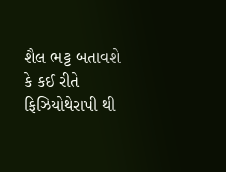શૈલ ભટ્ટ બતાવશે કે કઈ રીતે ફિઝિયોથેરાપી થી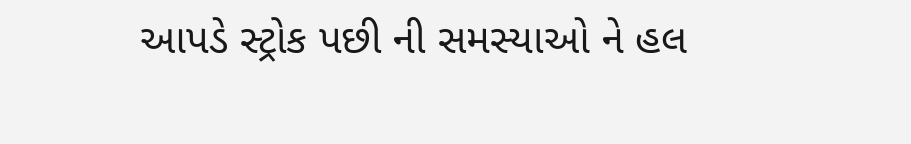આપડે સ્ટ્રોક પછી ની સમસ્યાઓ ને હલ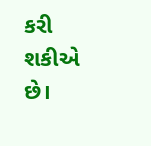કરી શકીએ છે।